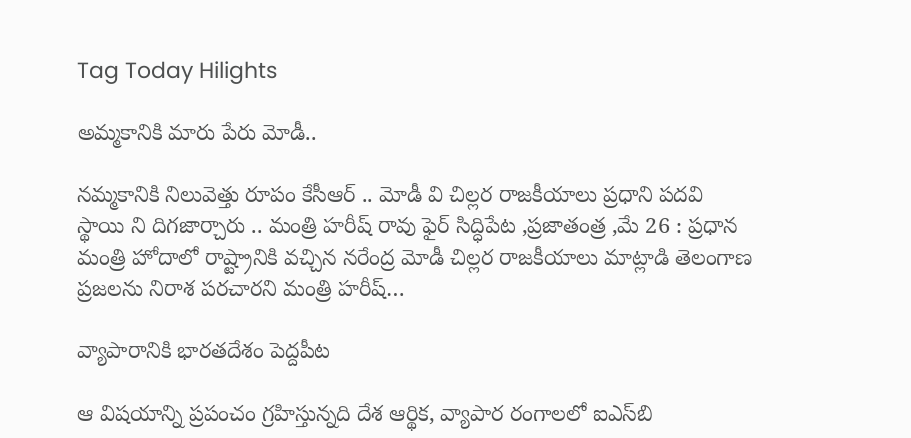Tag Today Hilights

అమ్మకానికి మారు పేరు మోడీ..

నమ్మకానికి నిలువెత్తు రూపం కేసీఆర్‌ .. మోడీ వి చిల్లర రాజకీయాలు ప్రధాని పదవి స్థాయి ని దిగజార్చారు .. మంత్రి హరీష్‌ ‌రావు ఫైర్‌ సిద్ధిపేట ,ప్రజాతంత్ర ,మే 26 : ప్రధాన మంత్రి హోదాలో రాష్ట్రానికి వచ్చిన నరేంద్ర మోడీ చిల్లర రాజకీయాలు మాట్లాడి తెలంగాణ ప్రజలను నిరాశ పరచారని మంత్రి హరీష్‌…

వ్యాపారానికి భారతదేశం పెద్దపీట

ఆ విషయాన్ని ప్రపంచం గ్రహిస్తున్నది దేశ ఆర్థిక, వ్యాపార రంగాలలో ఐఎస్‌బి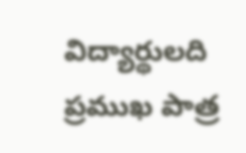విద్యార్థులది ప్రముఖ పాత్ర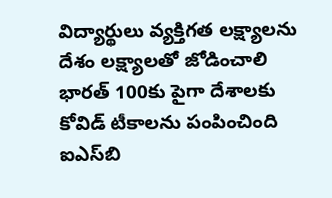విద్యార్థులు వ్యక్తిగత లక్ష్యాలను దేశం లక్ష్యాలతో జోడించాలి భారత్‌ 100కు పైగా దేశాలకు కోవిడ్‌ ‌టీకాలను పంపించింది ఐఎస్‌బి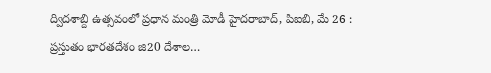ద్విదశాబ్ది ఉత్సవంలో ప్రధాన మంత్రి మోడీ హైదరాబాద్‌, పిఐబి, మే 26 : ప్రస్తుతం భారతదేశం జి20 దేశాల…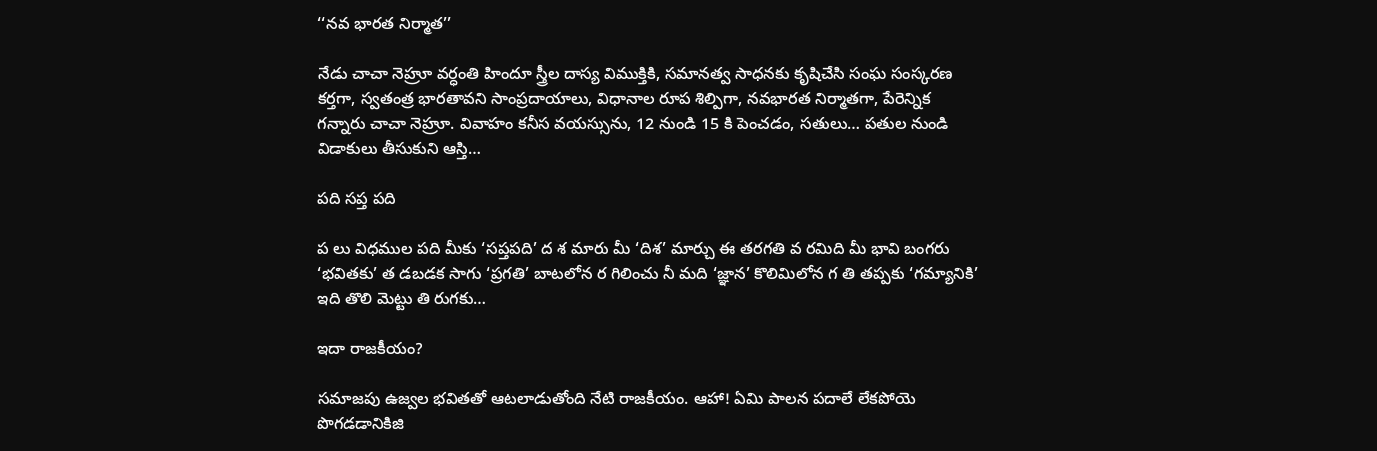‘‘నవ భారత నిర్మాత’’

నేడు చాచా నెహ్రూ వర్ధంతి హిందూ స్త్రీల దాస్య విముక్తికి, సమానత్వ సాధనకు కృషిచేసి సంఘ సంస్కరణ కర్తగా, స్వతంత్ర భారతావని సాంప్రదాయాలు, విధానాల రూప శిల్పిగా, నవభారత నిర్మాతగా, పేరెన్నిక గన్నారు చాచా నెహ్రూ. వివాహం కనీస వయస్సును, 12 నుండి 15 కి పెంచడం, సతులు… పతుల నుండి విడాకులు తీసుకుని ఆస్తి…

పది సప్త పది

ప లు విధముల పది మీకు ‘సప్తపది’ ద శ మారు మీ ‘దిశ’ మార్చు ఈ తరగతి వ రమిది మీ భావి బంగరు ‘భవితకు’ త డబడక సాగు ‘ప్రగతి’ బాటలోన ర గిలించు నీ మది ‘జ్ఞాన’ కొలిమిలోన గ తి తప్పకు ‘గమ్యానికి’ ఇది తొలి మెట్టు తి రుగకు…

ఇదా రాజకీయం?

సమాజపు ఉజ్వల భవితతో ఆటలాడుతోంది నేటి రాజకీయం. ఆహా! ఏమి పాలన పదాలే లేకపోయె పొగడడానికిజి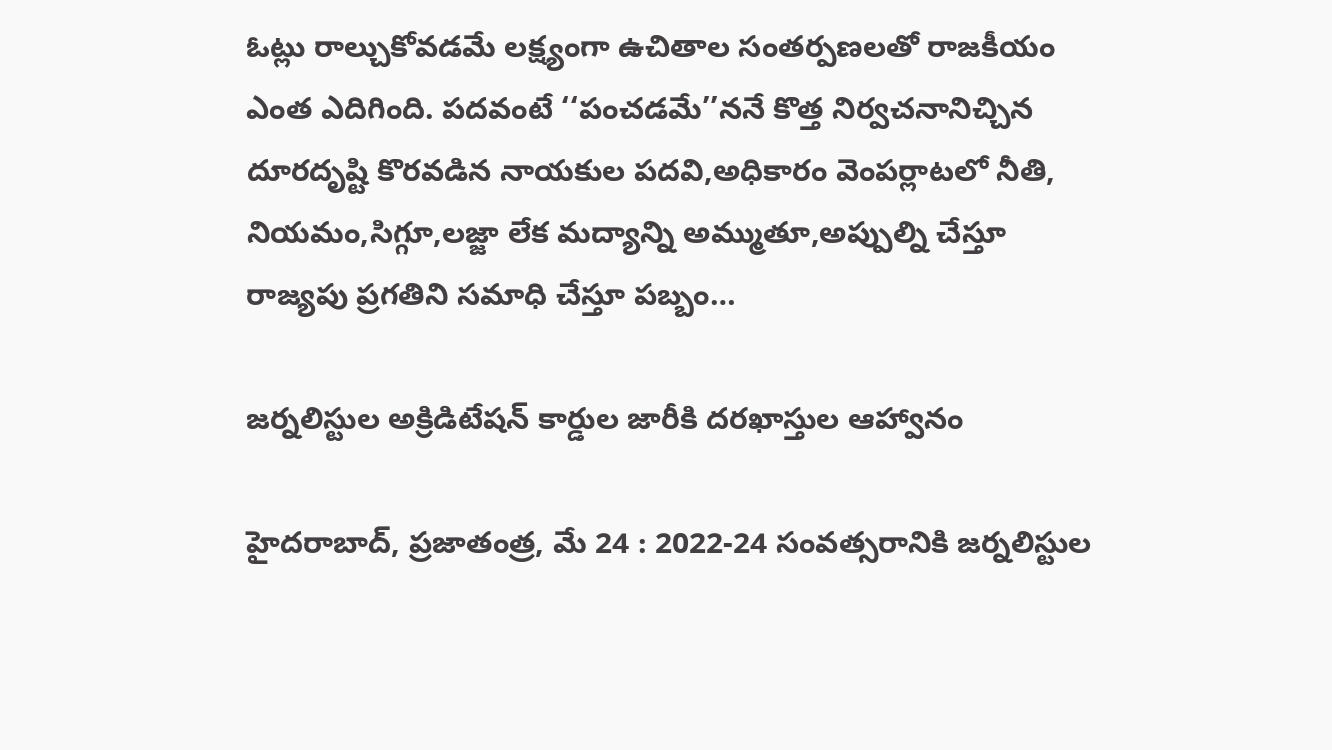ఓట్లు రాల్చుకోవడమే లక్ష్యంగా ఉచితాల సంతర్పణలతో రాజకీయం ఎంత ఎదిగింది. పదవంటే ‘‘పంచడమే’’ననే కొత్త నిర్వచనానిచ్చిన దూరదృష్టి కొరవడిన నాయకుల పదవి,అధికారం వెంపర్లాటలో నీతి, నియమం,సిగ్గూ,లజ్జా లేక మద్యాన్ని అమ్ముతూ,అప్పుల్ని చేస్తూ రాజ్యపు ప్రగతిని సమాధి చేస్తూ పబ్బం…

జర్నలిస్టుల అక్రిడిటేషన్‌ ‌కార్డుల జారీకి దరఖాస్తుల ఆహ్వానం

హైదరాబాద్‌, ప్రజాతంత్ర, మే 24 : 2022-24 సంవత్సరానికి జర్నలిస్టుల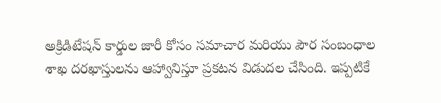అక్రిడిటేషన్‌ ‌కార్డుల జారీ కోసం సమాచార మరియు పౌర సంబంధాల శాఖ దరఖాస్తులను ఆహ్వానిస్తూ ప్రకటన విడుదల చేసింది. ఇప్పటికే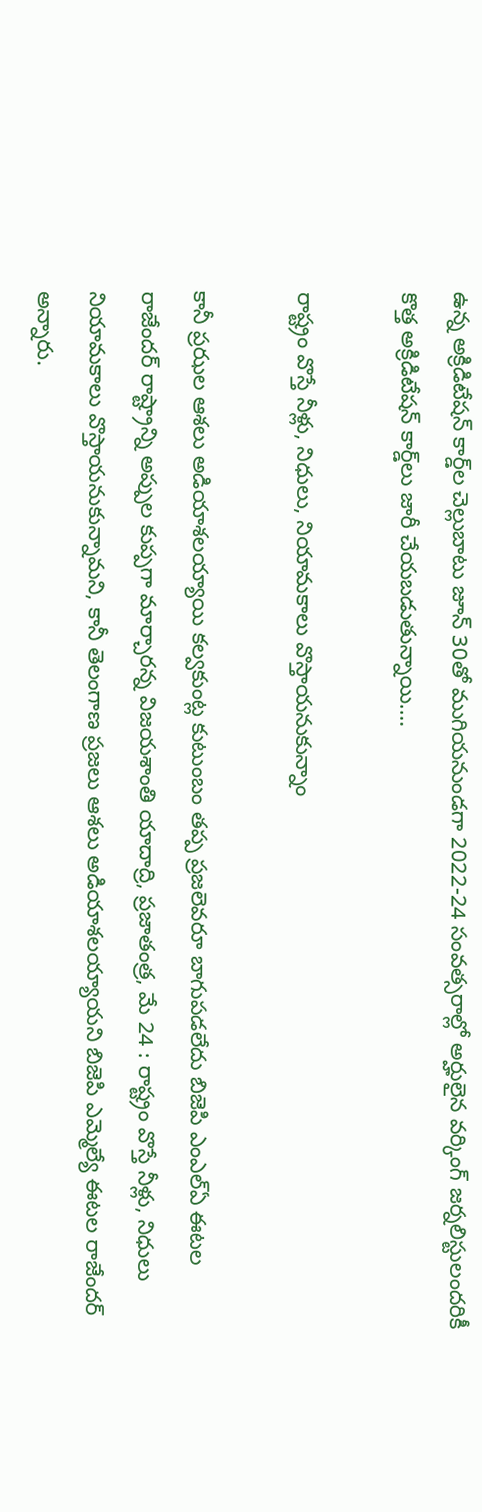ఉన్న అక్రిడిటేషన్‌ ‌కార్డ్‌ల చెల్లుబాటు జూన్‌ 30తో ముగియనుండగా 2022-24 సంవత్సరాల్లో అర్హులైన వర్కింగ్‌ ‌జర్నలిస్టులందరికీ కొత్త అక్రిడిటేషన్‌ ‌కార్డ్‌లు జారీ చేయబడుతున్నాయి.…

రాష్ట్రం వొస్తే నీళ్లు, నిధులు, నియామకాలు వొస్తాయనుకున్నాం

కానీ ప్రఝల ఆశలు అడియాశలయ్యాయి కల్వకుంట్ల కుటుంబం తప్ప ప్రజలెవరూ బాగుపడలేదు బిజెపి ఎంఎల్‌ఏ ఈటల రాజేందర్‌ ‌రాష్ట్రాన్ని అప్పుల కుప్పగా మార్చారన్న విజయశాంతి యాదాద్రి, ప్రజాతంత్ర, మే 24 : రాష్ట్రం వొస్తే నీళ్లు, నిధులు నియామకాలు వొస్తాయనుకున్నామని, కానీ తెలంగాణ ప్రజలు ఆశలు అడియాశలయ్యాయని బిజెపి ఎమ్మెల్యే ఈటల రాజేందర్‌ అన్నారు.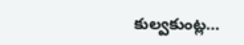కుల్వకుంట్ల…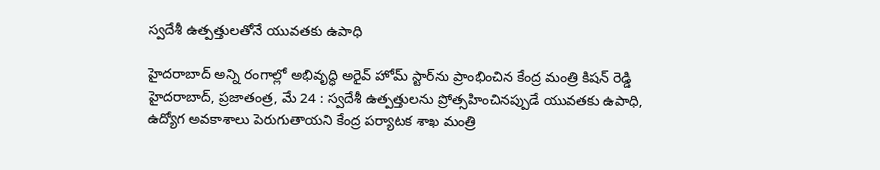స్వదేశీ ఉత్పత్తులతోనే యువతకు ఉపాధి

హైదరాబాద్‌ అన్ని రంగాల్లో అభివృద్ధి అరైవ్‌ ‌హోమ్‌ ‌స్టార్‌ను ప్రాంభించిన కేంద్ర మంత్రి కిషన్‌ ‌రెడ్డి హైదరాబాద్‌, ప్రజాతంత్ర, మే 24 : స్వదేశీ ఉత్పత్తులను ప్రోత్సహించినప్పుడే యువతకు ఉపాధి, ఉద్యోగ అవకాశాలు పెరుగుతాయని కేంద్ర పర్యాటక శాఖ మంత్రి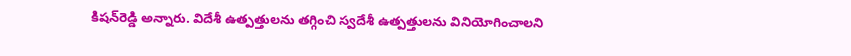కిషన్‌రెడ్డి అన్నారు. విదేశీ ఉత్పత్తులను తగ్గించి స్వదేశీ ఉత్పత్తులను వినియోగించాలని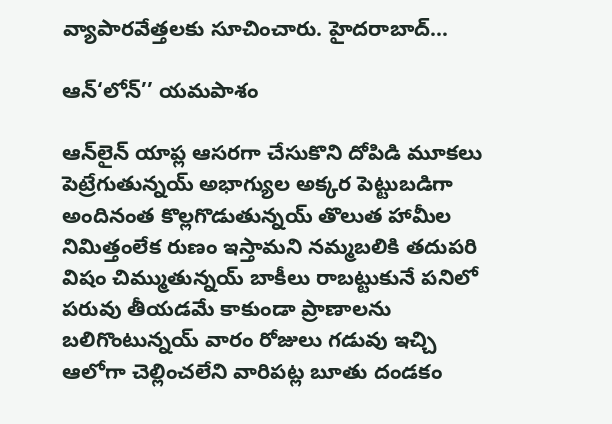వ్యాపారవేత్తలకు సూచించారు. హైదరాబాద్‌…

ఆన్‌‘లోన్‌’’ యమపాశం

ఆన్‌లైన్‌ ‌యాప్ల ఆసరగా చేసుకొని దోపిడి మూకలు పెట్రేగుతున్నయ్‌ అభాగ్యుల అక్కర పెట్టుబడిగా అందినంత కొల్లగొడుతున్నయ్‌ ‌తొలుత హామీల నిమిత్తంలేక రుణం ఇస్తామని నమ్మబలికి తదుపరి విషం చిమ్ముతున్నయ్‌ ‌బాకీలు రాబట్టుకునే పనిలో పరువు తీయడమే కాకుండా ప్రాణాలను బలిగొంటున్నయ్‌ ‌వారం రోజులు గడువు ఇచ్చి ఆలోగా చెల్లించలేని వారిపట్ల బూతు దండకం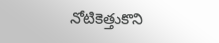నోటికెత్తుకొని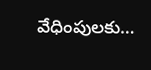వేధింపులకు…